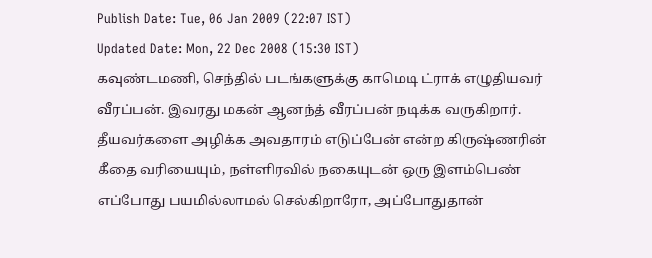Publish Date: Tue, 06 Jan 2009 (22:07 IST)
Updated Date: Mon, 22 Dec 2008 (15:30 IST)
கவுண்டமணி, செந்தில் படங்களுக்கு காமெடி ட்ராக் எழுதியவர் வீரப்பன். இவரது மகன் ஆனந்த் வீரப்பன் நடிக்க வருகிறார்.
தீயவர்களை அழிக்க அவதாரம் எடுப்பேன் என்ற கிருஷ்ணரின் கீதை வரியையும், நள்ளிரவில் நகையுடன் ஒரு இளம்பெண் எப்போது பயமில்லாமல் செல்கிறாரோ, அப்போதுதான்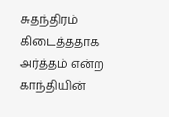சுதந்திரம் கிடைத்ததாக அர்த்தம் என்ற காந்தியின்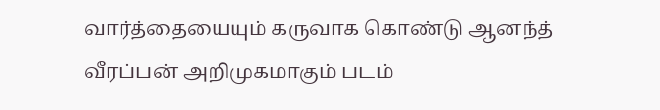வார்த்தையையும் கருவாக கொண்டு ஆனந்த் வீரப்பன் அறிமுகமாகும் படம்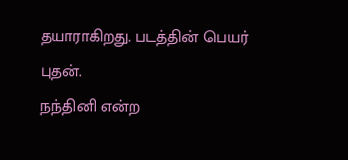தயாராகிறது. படத்தின் பெயர் புதன்.
நந்தினி என்ற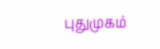புதுமுகம்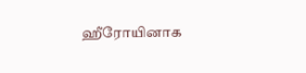ஹீரோயினாக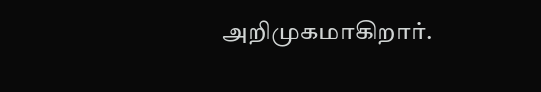அறிமுகமாகிறார்.